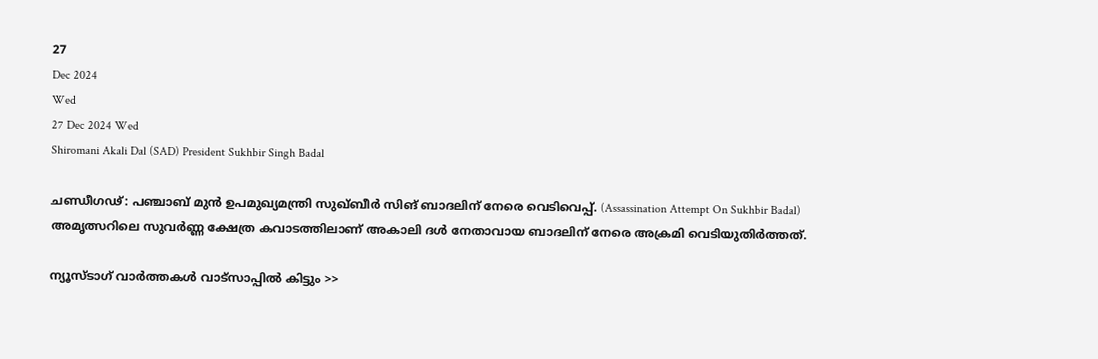27
Dec 2024
Wed
27 Dec 2024 Wed
Shiromani Akali Dal (SAD) President Sukhbir Singh Badal

ചണ്ഡീഗഢ്: പഞ്ചാബ് മുന്‍ ഉപമുഖ്യമന്ത്രി സുഖ്ബീര്‍ സിങ് ബാദലിന് നേരെ വെടിവെപ്പ്. (Assassination Attempt On Sukhbir Badal) അമൃത്സറിലെ സുവര്‍ണ്ണ ക്ഷേത്ര കവാടത്തിലാണ് അകാലി ദള്‍ നേതാവായ ബാദലിന് നേരെ അക്രമി വെടിയുതിര്‍ത്തത്.

ന്യൂസ്ടാഗ് വാര്‍ത്തകള്‍ വാട്‌സാപ്പില്‍ കിട്ടും >>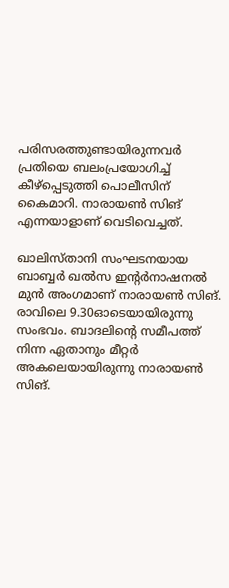പരിസരത്തുണ്ടായിരുന്നവര്‍ പ്രതിയെ ബലംപ്രയോഗിച്ച് കീഴ്‌പ്പെടുത്തി പൊലീസിന് കൈമാറി. നാരായണ്‍ സിങ് എന്നയാളാണ് വെടിവെച്ചത്.

ഖാലിസ്താനി സംഘടനയായ ബാബ്ബര്‍ ഖല്‍സ ഇന്റര്‍നാഷനല്‍ മുന്‍ അംഗമാണ് നാരായണ്‍ സിങ്. രാവിലെ 9.30ഓടെയായിരുന്നു സംഭവം. ബാദലിന്റെ സമീപത്ത് നിന്ന ഏതാനും മീറ്റര്‍ അകലെയായിരുന്നു നാരായണ്‍ സിങ്.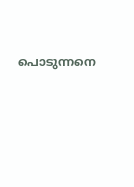പൊടുന്നനെ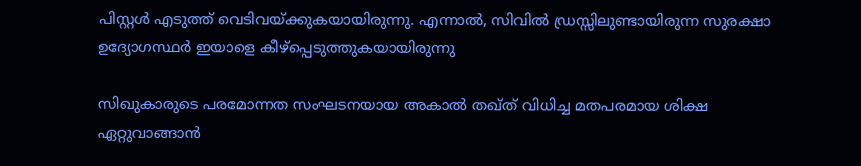പിസ്റ്റള്‍ എടുത്ത് വെടിവയ്ക്കുകയായിരുന്നു. എന്നാല്‍, സിവില്‍ ഡ്രസ്സിലുണ്ടായിരുന്ന സുരക്ഷാ ഉദ്യോഗസ്ഥര്‍ ഇയാളെ കീഴ്‌പ്പെടുത്തുകയായിരുന്നു

സിഖുകാരുടെ പരമോന്നത സംഘടനയായ അകാല്‍ തഖ്ത് വിധിച്ച മതപരമായ ശിക്ഷ ഏറ്റുവാങ്ങാന്‍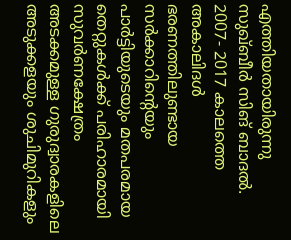എത്തിയതായിരുന്നു സുഖ്ബീര്‍ സിങ് ബാദല്‍. 2007- 2017 കാലത്തെ അകാലിദള്‍ ഭരണത്തിലുണ്ടായ സര്‍ക്കാറിന്റെയും പാര്‍ട്ടിയുടെയും മതപരമായ തെറ്റുകള്‍ക്ക് പരിഹാരമായി സുവര്‍ണക്ഷേത്രം അടക്കമുള്ള ഗുരുദ്വാരകളിലെ അടുക്കളയും ശുചിമുറികളും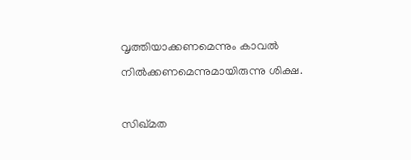വൃത്തിയാക്കണമെന്നും കാവല്‍ നില്‍ക്കണമെന്നുമായിരുന്നു ശിക്ഷ.

സിഖ്മത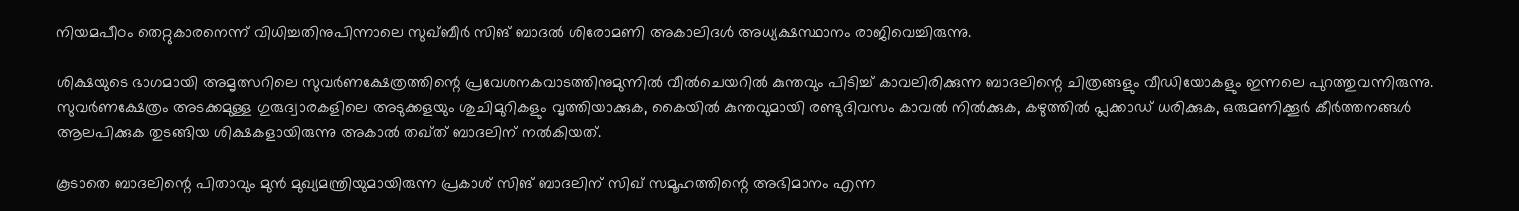നിയമപീഠം തെറ്റുകാരനെന്ന് വിധിച്ചതിനുപിന്നാലെ സുഖ്ബീര്‍ സിങ് ബാദല്‍ ശിരോമണി അകാലിദള്‍ അധ്യക്ഷസ്ഥാനം രാജിവെച്ചിരുന്നു.

ശിക്ഷയുടെ ഭാഗമായി അമൃത്സറിലെ സുവര്‍ണക്ഷേത്രത്തിന്റെ പ്രവേശനകവാടത്തിനുമുന്നില്‍ വീല്‍ചെയറില്‍ കുന്തവും പിടിച്ച് കാവലിരിക്കുന്ന ബാദലിന്റെ ചിത്രങ്ങളും വീഡിയോകളും ഇന്നലെ പുറത്തുവന്നിരുന്നു. സുവര്‍ണക്ഷേത്രം അടക്കമുള്ള ഗുരുദ്വാരകളിലെ അടുക്കളയും ശുചിമുറികളും വൃത്തിയാക്കുക, കൈയില്‍ കുന്തവുമായി രണ്ടുദിവസം കാവല്‍ നില്‍ക്കുക, കഴുത്തില്‍ പ്ലക്കാഡ് ധരിക്കുക, ഒരുമണിക്കൂര്‍ കീര്‍ത്തനങ്ങള്‍ ആലപിക്കുക തുടങ്ങിയ ശിക്ഷകളായിരുന്നു അകാല്‍ തഖ്ത് ബാദലിന് നല്‍കിയത്.

കൂടാതെ ബാദലിന്റെ പിതാവും മുന്‍ മുഖ്യമന്ത്രിയുമായിരുന്ന പ്രകാശ് സിങ് ബാദലിന് സിഖ് സമൂഹത്തിന്റെ അഭിമാനം എന്ന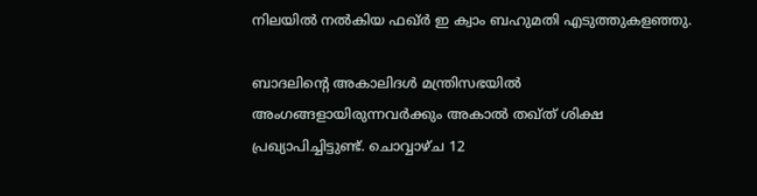നിലയില്‍ നല്‍കിയ ഫഖ്ര്‍ ഇ ക്വാം ബഹുമതി എടുത്തുകളഞ്ഞു.

ബാദലിന്റെ അകാലിദള്‍ മന്ത്രിസഭയില്‍ അംഗങ്ങളായിരുന്നവര്‍ക്കും അകാല്‍ തഖ്ത് ശിക്ഷ പ്രഖ്യാപിച്ചിട്ടുണ്ട്. ചൊവ്വാഴ്ച 12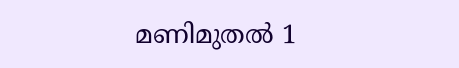മണിമുതല്‍ 1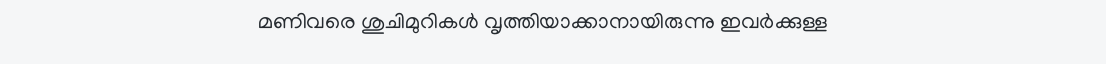മണിവരെ ശുചിമുറികള്‍ വൃത്തിയാക്കാനായിരുന്നു ഇവര്‍ക്കുള്ള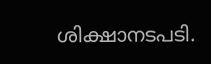ശിക്ഷാനടപടി.